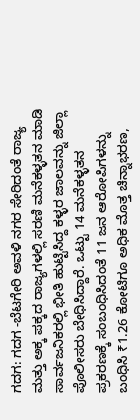ಗದಗ: ಗದಗ -ಬೆಟಗೇರಿ ಅವಳಿ ನಗರ ಸೇರಿದಂತೆ ರಾಜ್ಯ ಮತ್ತು ಅಕ್ಕ ಪಕ್ಕದ ರಾಜ್ಯಗಳಲ್ಲಿ ಸರಣಿ ಮನೆಕಳ್ಳತನ ಮಾಡಿ ಸಾರ್ವಜನಿಕರಲ್ಲಿ ಭೀತಿ ಹುಟ್ಟಿಸಿದ್ದ ಕಳ್ಳರ ಜಾಲವನ್ನು ಜಿಲ್ಲಾ ಪೊಲೀಸರು ಬೇಧಿಸಿದ್ದಾರೆ. ಒಟ್ಟು 14 ಮನೆಕಳ್ಳತನ ಪ್ರಕರಣಕ್ಕೆ ಸಂಬಂಧಿಸಿದಂತೆ 11 ಜನ ಆರೋಪಿಗಳನ್ನು ಬಂಧಿಸಿ ₹1.26 ಕೋಟಿಗೂ ಅಧಿಕ ಮೊತ್ತ ಚಿನ್ನಾಭರಣ,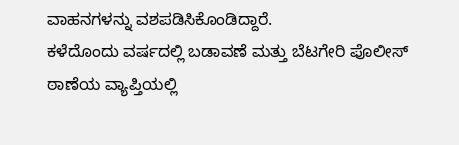ವಾಹನಗಳನ್ನು ವಶಪಡಿಸಿಕೊಂಡಿದ್ದಾರೆ.
ಕಳೆದೊಂದು ವರ್ಷದಲ್ಲಿ ಬಡಾವಣೆ ಮತ್ತು ಬೆಟಗೇರಿ ಪೊಲೀಸ್ ಠಾಣೆಯ ವ್ಯಾಪ್ತಿಯಲ್ಲಿ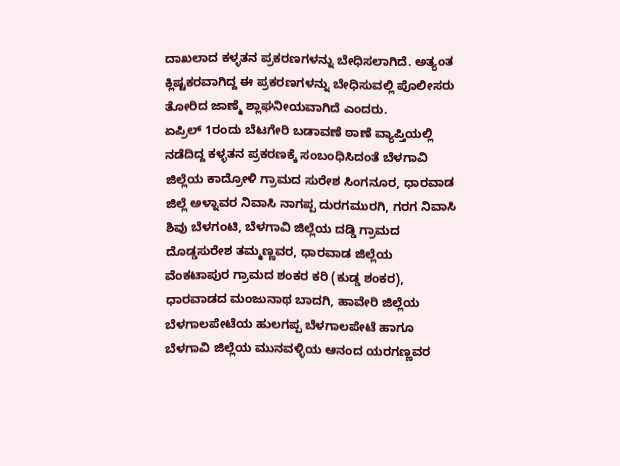ದಾಖಲಾದ ಕಳ್ಳತನ ಪ್ರಕರಣಗಳನ್ನು ಬೇಧಿಸಲಾಗಿದೆ. ಅತ್ಯಂತ ಕ್ಲಿಷ್ಟಕರವಾಗಿದ್ದ ಈ ಪ್ರಕರಣಗಳನ್ನು ಬೇಧಿಸುವಲ್ಲಿ ಪೊಲೀಸರು ತೋರಿದ ಜಾಣ್ಮೆ ಶ್ಲಾಘನೀಯವಾಗಿದೆ ಎಂದರು.
ಏಪ್ರಿಲ್ 1ರಂದು ಬೆಟಗೇರಿ ಬಡಾವಣೆ ಠಾಣೆ ವ್ಯಾಪ್ತಿಯಲ್ಲಿ ನಡೆದಿದ್ದ ಕಳ್ಳತನ ಪ್ರಕರಣಕ್ಕೆ ಸಂಬಂಧಿಸಿದಂತೆ ಬೆಳಗಾವಿ ಜಿಲ್ಲೆಯ ಕಾದ್ರೋಳಿ ಗ್ರಾಮದ ಸುರೇಶ ಸಿಂಗನೂರ, ಧಾರವಾಡ ಜಿಲ್ಲೆ ಅಳ್ನಾವರ ನಿವಾಸಿ ನಾಗಪ್ಪ ದುರಗಮುರಗಿ, ಗರಗ ನಿವಾಸಿ ಶಿವು ಬೆಳಗಂಟಿ, ಬೆಳಗಾವಿ ಜಿಲ್ಲೆಯ ದಡ್ಡಿ ಗ್ರಾಮದ ದೊಡ್ಡಸುರೇಶ ತಮ್ಮಣ್ಣವರ, ಧಾರವಾಡ ಜಿಲ್ಲೆಯ ವೆಂಕಟಾಪುರ ಗ್ರಾಮದ ಶಂಕರ ಕರಿ (ಕುಡ್ಡ ಶಂಕರ), ಧಾರವಾಡದ ಮಂಜುನಾಥ ಬಾದಗಿ, ಹಾವೇರಿ ಜಿಲ್ಲೆಯ ಬೆಳಗಾಲಪೇಟೆಯ ಹುಲಗಪ್ಪ ಬೆಳಗಾಲಪೇಟೆ ಹಾಗೂ ಬೆಳಗಾವಿ ಜಿಲ್ಲೆಯ ಮುನವಳ್ಳಿಯ ಆನಂದ ಯರಗಣ್ಣವರ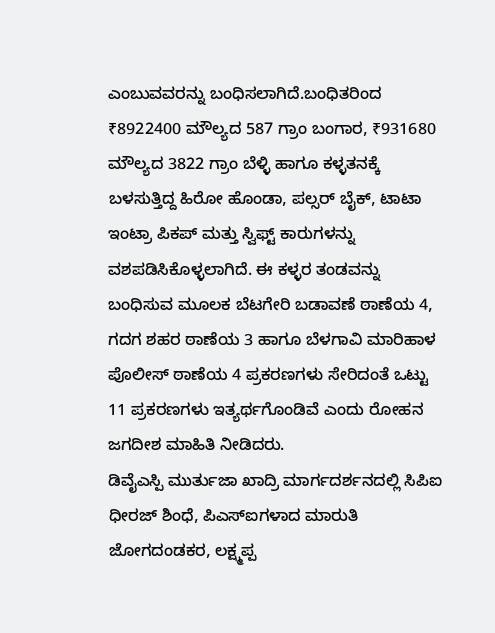ಎಂಬುವವರನ್ನು ಬಂಧಿಸಲಾಗಿದೆ.ಬಂಧಿತರಿಂದ ₹8922400 ಮೌಲ್ಯದ 587 ಗ್ರಾಂ ಬಂಗಾರ, ₹931680 ಮೌಲ್ಯದ 3822 ಗ್ರಾಂ ಬೆಳ್ಳಿ ಹಾಗೂ ಕಳ್ಳತನಕ್ಕೆ ಬಳಸುತ್ತಿದ್ದ ಹಿರೋ ಹೊಂಡಾ, ಪಲ್ಸರ್ ಬೈಕ್, ಟಾಟಾ ಇಂಟ್ರಾ ಪಿಕಪ್ ಮತ್ತು ಸ್ವಿಫ್ಟ್ ಕಾರುಗಳನ್ನು ವಶಪಡಿಸಿಕೊಳ್ಳಲಾಗಿದೆ. ಈ ಕಳ್ಳರ ತಂಡವನ್ನು ಬಂಧಿಸುವ ಮೂಲಕ ಬೆಟಗೇರಿ ಬಡಾವಣೆ ಠಾಣೆಯ 4, ಗದಗ ಶಹರ ಠಾಣೆಯ 3 ಹಾಗೂ ಬೆಳಗಾವಿ ಮಾರಿಹಾಳ ಪೊಲೀಸ್ ಠಾಣೆಯ 4 ಪ್ರಕರಣಗಳು ಸೇರಿದಂತೆ ಒಟ್ಟು 11 ಪ್ರಕರಣಗಳು ಇತ್ಯರ್ಥಗೊಂಡಿವೆ ಎಂದು ರೋಹನ ಜಗದೀಶ ಮಾಹಿತಿ ನೀಡಿದರು.
ಡಿವೈಎಸ್ಪಿ ಮುರ್ತುಜಾ ಖಾದ್ರಿ ಮಾರ್ಗದರ್ಶನದಲ್ಲಿ ಸಿಪಿಐ ಧೀರಜ್ ಶಿಂಧೆ, ಪಿಎಸ್ಐಗಳಾದ ಮಾರುತಿ ಜೋಗದಂಡಕರ, ಲಕ್ಷ್ಮಪ್ಪ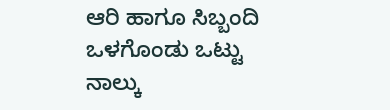ಆರಿ ಹಾಗೂ ಸಿಬ್ಬಂದಿ ಒಳಗೊಂಡು ಒಟ್ಟು ನಾಲ್ಕು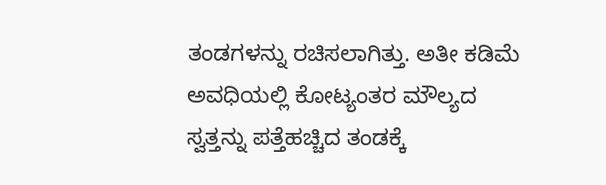ತಂಡಗಳನ್ನು ರಚಿಸಲಾಗಿತ್ತು. ಅತೀ ಕಡಿಮೆ ಅವಧಿಯಲ್ಲಿ ಕೋಟ್ಯಂತರ ಮೌಲ್ಯದ ಸ್ವತ್ತನ್ನು ಪತ್ತೆಹಚ್ಚಿದ ತಂಡಕ್ಕೆ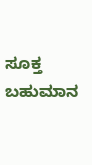ಸೂಕ್ತ ಬಹುಮಾನ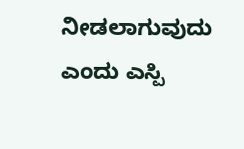ನೀಡಲಾಗುವುದು ಎಂದು ಎಸ್ಪಿ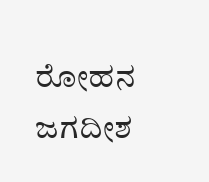ರೋಹನ ಜಗದೀಶ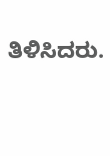ತಿಳಿಸಿದರು.